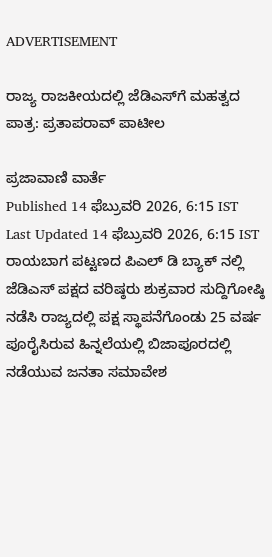ADVERTISEMENT

ರಾಜ್ಯ ರಾಜಕೀಯದಲ್ಲಿ ಜೆಡಿಎಸ್‌ಗೆ ಮಹತ್ವದ ಪಾತ್ರ: ಪ್ರತಾಪರಾವ್ ಪಾಟೀಲ

ಪ್ರಜಾವಾಣಿ ವಾರ್ತೆ
Published 14 ಫೆಬ್ರುವರಿ 2026, 6:15 IST
Last Updated 14 ಫೆಬ್ರುವರಿ 2026, 6:15 IST
ರಾಯಬಾಗ ಪಟ್ಟಣದ ಪಿಎಲ್ ಡಿ ಬ್ಯಾಕ್ ನಲ್ಲಿ ಜೆಡಿಎಸ್ ಪಕ್ಷದ ವರಿಷ್ಠರು ಶುಕ್ರವಾರ ಸುದ್ದಿಗೋಷ್ಠಿ ನಡೆಸಿ ರಾಜ್ಯದಲ್ಲಿ ಪಕ್ಷ ಸ್ಥಾಪನೆಗೊಂಡು 25 ವರ್ಷ ಪೂರೈಸಿರುವ ಹಿನ್ನಲೆಯಲ್ಲಿ ಬಿಜಾಪೂರದಲ್ಲಿ ನಡೆಯುವ ಜನತಾ ಸಮಾವೇಶ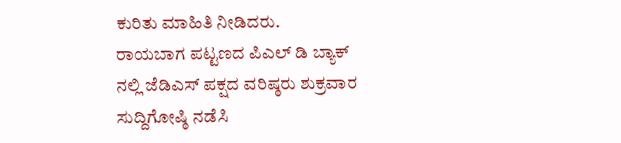ಕುರಿತು ಮಾಹಿತಿ ನೀಡಿದರು.
ರಾಯಬಾಗ ಪಟ್ಟಣದ ಪಿಎಲ್ ಡಿ ಬ್ಯಾಕ್ ನಲ್ಲಿ ಜೆಡಿಎಸ್ ಪಕ್ಷದ ವರಿಷ್ಠರು ಶುಕ್ರವಾರ ಸುದ್ದಿಗೋಷ್ಠಿ ನಡೆಸಿ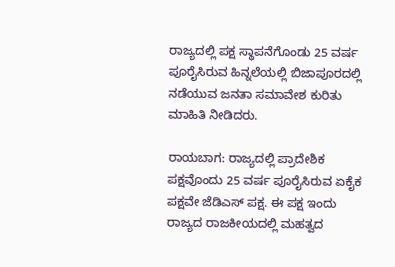ರಾಜ್ಯದಲ್ಲಿ ಪಕ್ಷ ಸ್ಥಾಪನೆಗೊಂಡು 25 ವರ್ಷ ಪೂರೈಸಿರುವ ಹಿನ್ನಲೆಯಲ್ಲಿ ಬಿಜಾಪೂರದಲ್ಲಿ ನಡೆಯುವ ಜನತಾ ಸಮಾವೇಶ ಕುರಿತು ಮಾಹಿತಿ ನೀಡಿದರು.

ರಾಯಬಾಗ: ರಾಜ್ಯದಲ್ಲಿ ಪ್ರಾದೇಶಿಕ ಪಕ್ಷವೊಂದು 25 ವರ್ಷ ಪೂರೈಸಿರುವ ಏಕೈಕ ಪಕ್ಷವೇ ಜೆಡಿಎಸ್ ಪಕ್ಷ. ಈ ಪಕ್ಷ ಇಂದು ರಾಜ್ಯದ ರಾಜಕೀಯದಲ್ಲಿ ಮಹತ್ವದ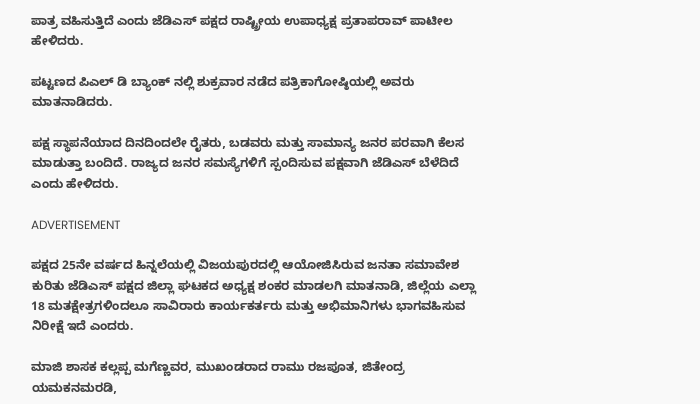ಪಾತ್ರ ವಹಿಸುತ್ತಿದೆ ಎಂದು ಜೆಡಿಎಸ್ ಪಕ್ಷದ ರಾಷ್ಟ್ರೀಯ ಉಪಾಧ್ಯಕ್ಷ ಪ್ರತಾಪರಾವ್ ಪಾಟೀಲ ಹೇಳಿದರು.

ಪಟ್ಟಣದ ಪಿಎಲ್ ಡಿ ಬ್ಯಾಂಕ್ ನಲ್ಲಿ ಶುಕ್ರವಾರ ನಡೆದ ಪತ್ರಿಕಾಗೋಷ್ಠಿಯಲ್ಲಿ ಅವರು ಮಾತನಾಡಿದರು.

ಪಕ್ಷ ಸ್ಥಾಪನೆಯಾದ ದಿನದಿಂದಲೇ ರೈತರು, ಬಡವರು ಮತ್ತು ಸಾಮಾನ್ಯ ಜನರ ಪರವಾಗಿ ಕೆಲಸ ಮಾಡುತ್ತಾ ಬಂದಿದೆ. ರಾಜ್ಯದ ಜನರ ಸಮಸ್ಯೆಗಳಿಗೆ ಸ್ಪಂದಿಸುವ ಪಕ್ಷವಾಗಿ ಜೆಡಿಎಸ್ ಬೆಳೆದಿದೆ ಎಂದು ಹೇಳಿದರು.

ADVERTISEMENT

ಪಕ್ಷದ 25ನೇ ವರ್ಷದ ಹಿನ್ನಲೆಯಲ್ಲಿ ವಿಜಯಪುರದಲ್ಲಿ ಆಯೋಜಿಸಿರುವ ಜನತಾ ಸಮಾವೇಶ ಕುರಿತು ಜೆಡಿಎಸ್ ಪಕ್ಷದ ಜಿಲ್ಲಾ ಘಟಕದ ಅಧ್ಯಕ್ಷ ಶಂಕರ ಮಾಡಲಗಿ ಮಾತನಾಡಿ, ಜಿಲ್ಲೆಯ ಎಲ್ಲಾ 18 ಮತಕ್ಷೇತ್ರಗಳಿಂದಲೂ ಸಾವಿರಾರು ಕಾರ್ಯಕರ್ತರು ಮತ್ತು ಅಭಿಮಾನಿಗಳು ಭಾಗವಹಿಸುವ ನಿರೀಕ್ಷೆ ಇದೆ ಎಂದರು.

ಮಾಜಿ ಶಾಸಕ ಕಲ್ಲಪ್ಪ ಮಗೆಣ್ಣವರ, ಮುಖಂಡರಾದ ರಾಮು ರಜಪೂತ, ಜಿತೇಂದ್ರ ಯಮಕನಮರಡಿ,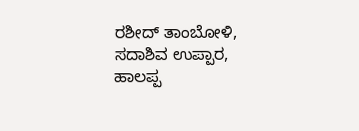ರಶೀದ್ ತಾಂಬೋಳಿ, ಸದಾಶಿವ ಉಪ್ಪಾರ, ಹಾಲಪ್ಪ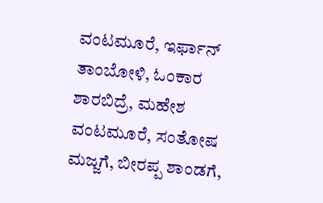ವಂಟಮೂರೆ, ಇರ್ಫಾನ್ ತಾಂಬೋಳಿ, ಓಂಕಾರ ಶಾರಬಿದ್ರೆ, ಮಹೇಶ ವಂಟಮೂರೆ, ಸಂತೋಷ ಮಜ್ಜಗೆ, ಬೀರಪ್ಪ ಶಾಂಡಗೆ,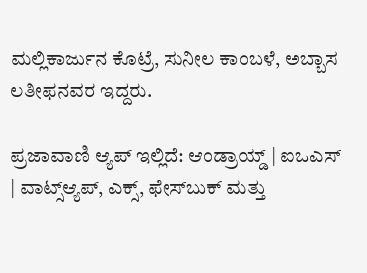ಮಲ್ಲಿಕಾರ್ಜುನ ಕೊಟ್ರೆ, ಸುನೀಲ ಕಾಂಬಳೆ, ಅಬ್ಬಾಸ ಲತೀಫನವರ ಇದ್ದರು.

ಪ್ರಜಾವಾಣಿ ಆ್ಯಪ್ ಇಲ್ಲಿದೆ: ಆಂಡ್ರಾಯ್ಡ್ | ಐಒಎಸ್ | ವಾಟ್ಸ್ಆ್ಯಪ್, ಎಕ್ಸ್, ಫೇಸ್‌ಬುಕ್ ಮತ್ತು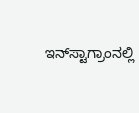ಇನ್‌ಸ್ಟಾಗ್ರಾಂನಲ್ಲಿ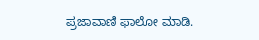ಪ್ರಜಾವಾಣಿ ಫಾಲೋ ಮಾಡಿ.